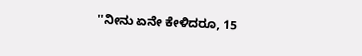''ನೀನು ಏನೇ ಕೇಳಿದರೂ, 15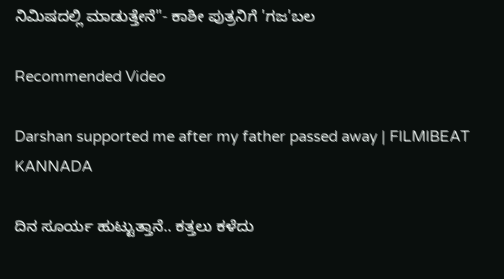ನಿಮಿಷದಲ್ಲಿ ಮಾಡುತ್ತೇನೆ''- ಕಾಶೀ ಪುತ್ರನಿಗೆ 'ಗಜ'ಬಲ

Recommended Video

Darshan supported me after my father passed away | FILMIBEAT KANNADA

ದಿನ ಸೂರ್ಯ ಹುಟ್ಟುತ್ತಾನೆ.. ಕತ್ತಲು ಕಳೆದು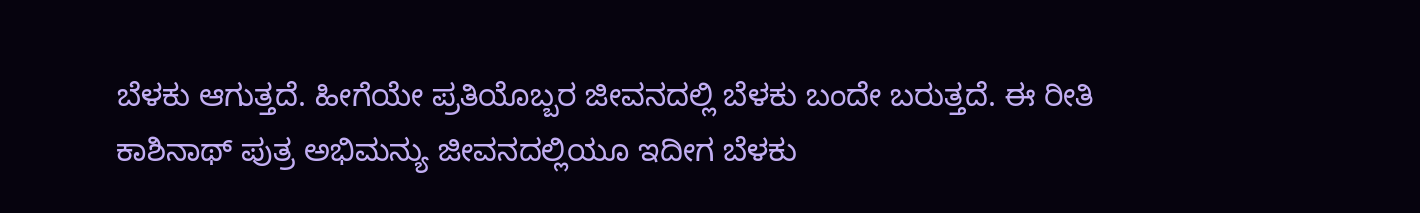ಬೆಳಕು ಆಗುತ್ತದೆ. ಹೀಗೆಯೇ ಪ್ರತಿಯೊಬ್ಬರ ಜೀವನದಲ್ಲಿ ಬೆಳಕು ಬಂದೇ ಬರುತ್ತದೆ. ಈ ರೀತಿ ಕಾಶಿನಾಥ್ ಪುತ್ರ ಅಭಿಮನ್ಯು ಜೀವನದಲ್ಲಿಯೂ ಇದೀಗ ಬೆಳಕು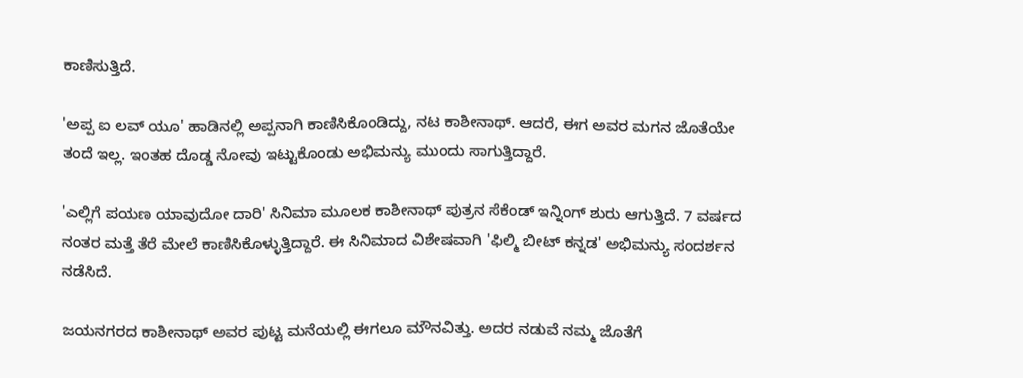ಕಾಣಿಸುತ್ತಿದೆ.

'ಅಪ್ಪ ಐ ಲವ್ ಯೂ' ಹಾಡಿನಲ್ಲಿ ಅಪ್ಪನಾಗಿ ಕಾಣಿಸಿಕೊಂಡಿದ್ದು, ನಟ ಕಾಶೀನಾಥ್. ಆದರೆ, ಈಗ ಅವರ ಮಗನ ಜೊತೆಯೇ ತಂದೆ ಇಲ್ಲ. ಇಂತಹ ದೊಡ್ಡ ನೋವು ಇಟ್ಟುಕೊಂಡು ಅಭಿಮನ್ಯು ಮುಂದು ಸಾಗುತ್ತಿದ್ದಾರೆ.

'ಎಲ್ಲಿಗೆ ಪಯಣ ಯಾವುದೋ ದಾರಿ' ಸಿನಿಮಾ ಮೂಲಕ ಕಾಶೀನಾಥ್ ಪುತ್ರನ ಸೆಕೆಂಡ್ ಇನ್ನಿಂಗ್ ಶುರು ಆಗುತ್ತಿದೆ. 7 ವರ್ಷದ ನಂತರ ಮತ್ತೆ ತೆರೆ ಮೇಲೆ ಕಾಣಿಸಿಕೊಳ್ಳುತ್ತಿದ್ದಾರೆ. ಈ ಸಿನಿಮಾದ ವಿಶೇಷವಾಗಿ 'ಫಿಲ್ಮಿ ಬೀಟ್ ಕನ್ನಡ' ಅಭಿಮನ್ಯು ಸಂದರ್ಶನ ನಡೆಸಿದೆ.

ಜಯನಗರದ ಕಾಶೀನಾಥ್ ಅವರ ಪುಟ್ಟ ಮನೆಯಲ್ಲಿ ಈಗಲೂ ಮೌನವಿತ್ತು. ಅದರ ನಡುವೆ ನಮ್ಮ ಜೊತೆಗೆ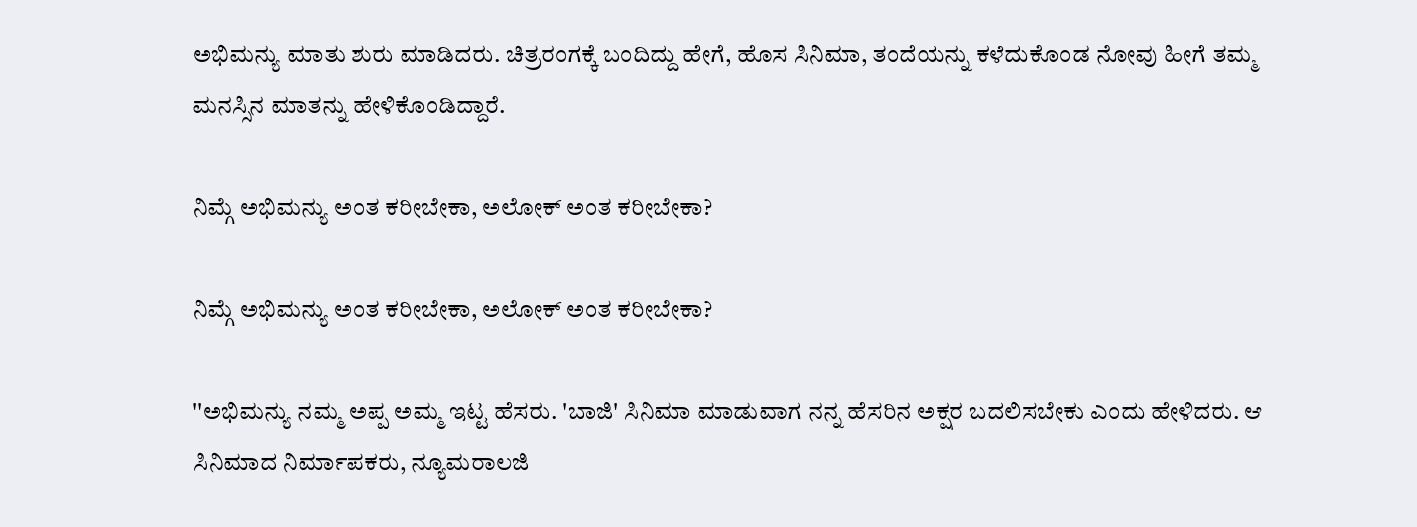ಅಭಿಮನ್ಯು ಮಾತು ಶುರು ಮಾಡಿದರು. ಚಿತ್ರರಂಗಕ್ಕೆ ಬಂದಿದ್ದು ಹೇಗೆ, ಹೊಸ ಸಿನಿಮಾ, ತಂದೆಯನ್ನು ಕಳೆದುಕೊಂಡ ನೋವು ಹೀಗೆ ತಮ್ಮ ಮನಸ್ಸಿನ ಮಾತನ್ನು ಹೇಳಿಕೊಂಡಿದ್ದಾರೆ.

ನಿಮ್ಗೆ ಅಭಿಮನ್ಯು ಅಂತ ಕರೀಬೇಕಾ, ಅಲೋಕ್ ಅಂತ ಕರೀಬೇಕಾ?

ನಿಮ್ಗೆ ಅಭಿಮನ್ಯು ಅಂತ ಕರೀಬೇಕಾ, ಅಲೋಕ್ ಅಂತ ಕರೀಬೇಕಾ?

''ಅಭಿಮನ್ಯು ನಮ್ಮ ಅಪ್ಪ ಅಮ್ಮ ಇಟ್ಟ ಹೆಸರು. 'ಬಾಜಿ' ಸಿನಿಮಾ ಮಾಡುವಾಗ ನನ್ನ ಹೆಸರಿನ ಅಕ್ಷರ ಬದಲಿಸಬೇಕು ಎಂದು ಹೇಳಿದರು. ಆ ಸಿನಿಮಾದ ನಿರ್ಮಾಪಕರು, ನ್ಯೂಮರಾಲಜಿ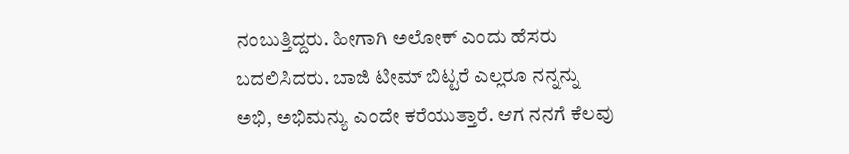ನಂಬುತ್ತಿದ್ದರು. ಹೀಗಾಗಿ ಅಲೋಕ್ ಎಂದು ಹೆಸರು ಬದಲಿಸಿದರು. ಬಾಜಿ ಟೀಮ್ ಬಿಟ್ಟರೆ ಎಲ್ಲರೂ ನನ್ನನ್ನು ಅಭಿ, ಅಭಿಮನ್ಯು ಎಂದೇ ಕರೆಯುತ್ತಾರೆ. ಆಗ ನನಗೆ ಕೆಲವು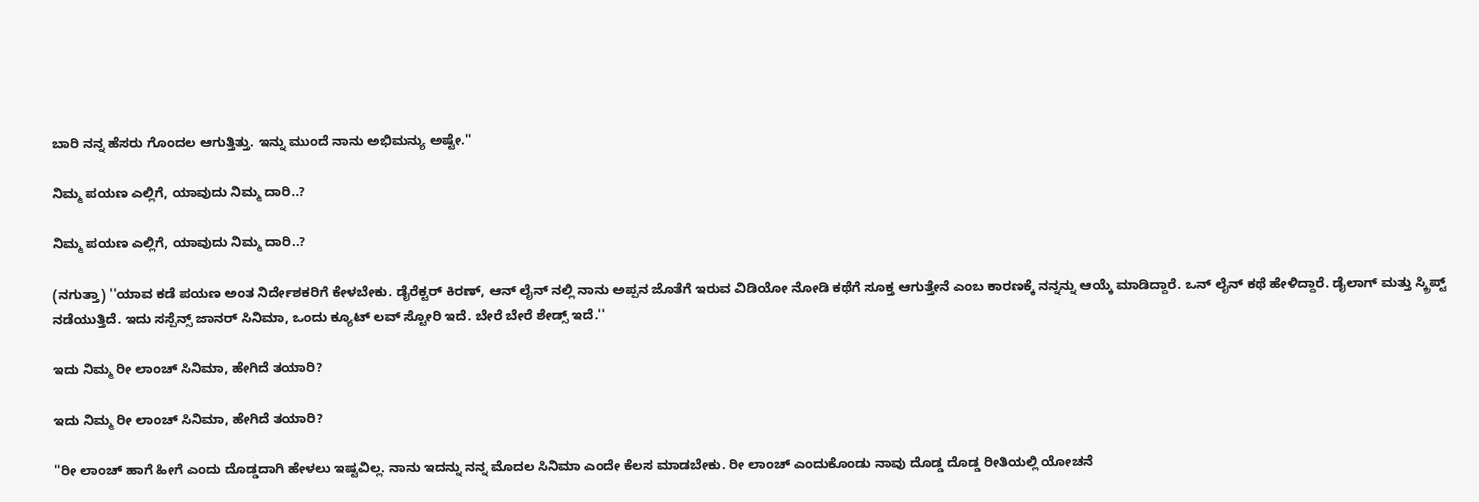ಬಾರಿ ನನ್ನ ಹೆಸರು ಗೊಂದಲ ಆಗುತ್ತಿತ್ತು. ಇನ್ನು ಮುಂದೆ ನಾನು ಅಭಿಮನ್ಯು ಅಷ್ಟೇ.''

ನಿಮ್ಮ ಪಯಣ ಎಲ್ಲಿಗೆ, ಯಾವುದು ನಿಮ್ಮ ದಾರಿ..?

ನಿಮ್ಮ ಪಯಣ ಎಲ್ಲಿಗೆ, ಯಾವುದು ನಿಮ್ಮ ದಾರಿ..?

(ನಗುತ್ತಾ) ''ಯಾವ ಕಡೆ ಪಯಣ ಅಂತ ನಿರ್ದೇಶಕರಿಗೆ ಕೇಳಬೇಕು. ಡೈರೆಕ್ಟರ್ ಕಿರಣ್, ಆನ್ ಲೈನ್ ನಲ್ಲಿ ನಾನು ಅಪ್ಪನ ಜೊತೆಗೆ ಇರುವ ವಿಡಿಯೋ ನೋಡಿ ಕಥೆಗೆ ಸೂಕ್ತ ಆಗುತ್ತೇನೆ ಎಂಬ ಕಾರಣಕ್ಕೆ ನನ್ನನ್ನು ಆಯ್ಕೆ ಮಾಡಿದ್ದಾರೆ. ಒನ್ ಲೈನ್ ಕಥೆ ಹೇಳಿದ್ದಾರೆ. ಡೈಲಾಗ್ ಮತ್ತು ಸ್ಕ್ರಿಪ್ಟ್ ನಡೆಯುತ್ತಿದೆ. ಇದು ಸಸ್ಪೆನ್ಸ್ ಜಾನರ್ ಸಿನಿಮಾ, ಒಂದು ಕ್ಯೂಟ್ ಲವ್ ಸ್ಟೋರಿ ಇದೆ. ಬೇರೆ ಬೇರೆ ಶೇಡ್ಸ್ ಇದೆ.''

ಇದು ನಿಮ್ಮ ರೀ ಲಾಂಚ್ ಸಿನಿಮಾ, ಹೇಗಿದೆ ತಯಾರಿ?

ಇದು ನಿಮ್ಮ ರೀ ಲಾಂಚ್ ಸಿನಿಮಾ, ಹೇಗಿದೆ ತಯಾರಿ?

''ರೀ ಲಾಂಚ್ ಹಾಗೆ ಹೀಗೆ ಎಂದು ದೊಡ್ಡದಾಗಿ ಹೇಳಲು ಇಷ್ಟವಿಲ್ಲ. ನಾನು ಇದನ್ನು ನನ್ನ ಮೊದಲ ಸಿನಿಮಾ ಎಂದೇ ಕೆಲಸ ಮಾಡಬೇಕು. ರೀ ಲಾಂಚ್ ಎಂದುಕೊಂಡು ನಾವು ದೊಡ್ಡ ದೊಡ್ಡ ರೀತಿಯಲ್ಲಿ ಯೋಚನೆ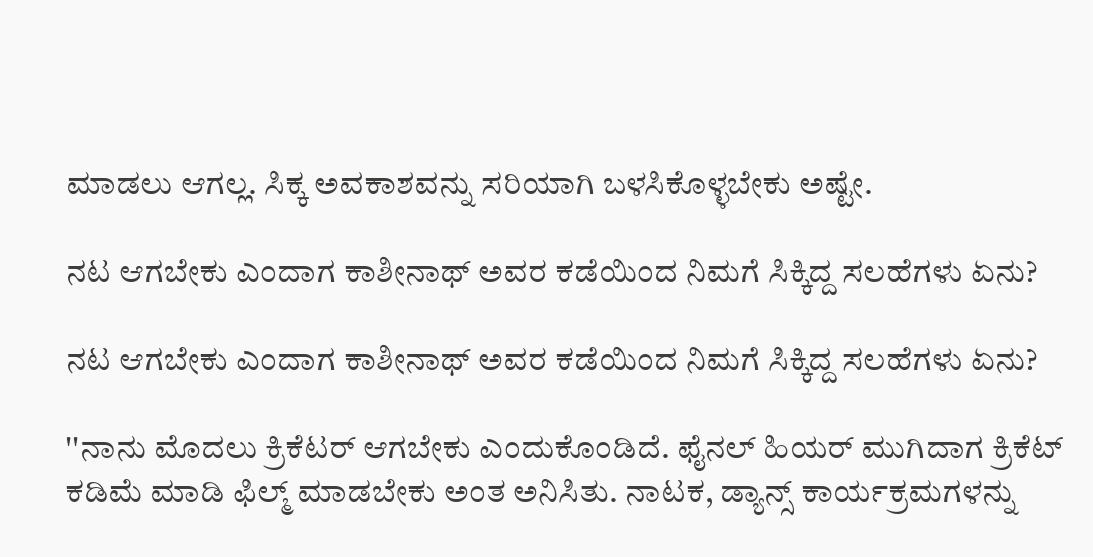ಮಾಡಲು ಆಗಲ್ಲ. ಸಿಕ್ಕ ಅವಕಾಶವನ್ನು ಸರಿಯಾಗಿ ಬಳಸಿಕೊಳ್ಳಬೇಕು ಅಷ್ಟೇ.

ನಟ ಆಗಬೇಕು ಎಂದಾಗ ಕಾಶೀನಾಥ್ ಅವರ ಕಡೆಯಿಂದ ನಿಮಗೆ ಸಿಕ್ಕಿದ್ದ ಸಲಹೆಗಳು ಏನು?

ನಟ ಆಗಬೇಕು ಎಂದಾಗ ಕಾಶೀನಾಥ್ ಅವರ ಕಡೆಯಿಂದ ನಿಮಗೆ ಸಿಕ್ಕಿದ್ದ ಸಲಹೆಗಳು ಏನು?

''ನಾನು ಮೊದಲು ಕ್ರಿಕೆಟರ್ ಆಗಬೇಕು ಎಂದುಕೊಂಡಿದೆ. ಫೈನಲ್ ಹಿಯರ್ ಮುಗಿದಾಗ ಕ್ರಿಕೆಟ್ ಕಡಿಮೆ ಮಾಡಿ ಫಿಲ್ಮ್ ಮಾಡಬೇಕು ಅಂತ ಅನಿಸಿತು. ನಾಟಕ, ಡ್ಯಾನ್ಸ್ ಕಾರ್ಯಕ್ರಮಗಳನ್ನು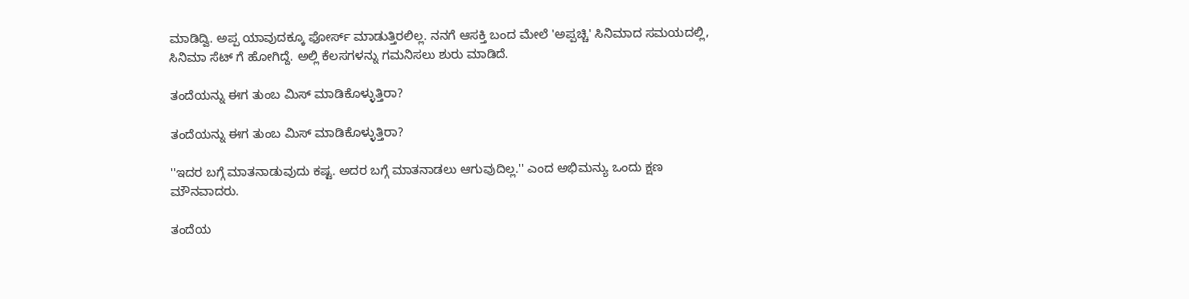ಮಾಡಿದ್ವಿ. ಅಪ್ಪ ಯಾವುದಕ್ಕೂ ಫೋರ್ಸ್ ಮಾಡುತ್ತಿರಲಿಲ್ಲ. ನನಗೆ ಆಸಕ್ತಿ ಬಂದ ಮೇಲೆ 'ಅಪ್ಪಚ್ಚಿ' ಸಿನಿಮಾದ ಸಮಯದಲ್ಲಿ, ಸಿನಿಮಾ ಸೆಟ್ ಗೆ ಹೋಗಿದ್ದೆ. ಅಲ್ಲಿ ಕೆಲಸಗಳನ್ನು ಗಮನಿಸಲು ಶುರು ಮಾಡಿದೆ.

ತಂದೆಯನ್ನು ಈಗ ತುಂಬ ಮಿಸ್ ಮಾಡಿಕೊಳ್ಳುತ್ತಿರಾ?

ತಂದೆಯನ್ನು ಈಗ ತುಂಬ ಮಿಸ್ ಮಾಡಿಕೊಳ್ಳುತ್ತಿರಾ?

''ಇದರ ಬಗ್ಗೆ ಮಾತನಾಡುವುದು ಕಷ್ಟ. ಅದರ ಬಗ್ಗೆ ಮಾತನಾಡಲು ಆಗುವುದಿಲ್ಲ.'' ಎಂದ ಅಭಿಮನ್ಯು ಒಂದು ಕ್ಷಣ ಮೌನವಾದರು.

ತಂದೆಯ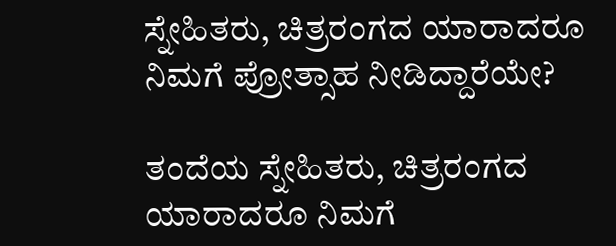ಸ್ನೇಹಿತರು, ಚಿತ್ರರಂಗದ ಯಾರಾದರೂ ನಿಮಗೆ ಪ್ರೋತ್ಸಾಹ ನೀಡಿದ್ದಾರೆಯೇ?

ತಂದೆಯ ಸ್ನೇಹಿತರು, ಚಿತ್ರರಂಗದ ಯಾರಾದರೂ ನಿಮಗೆ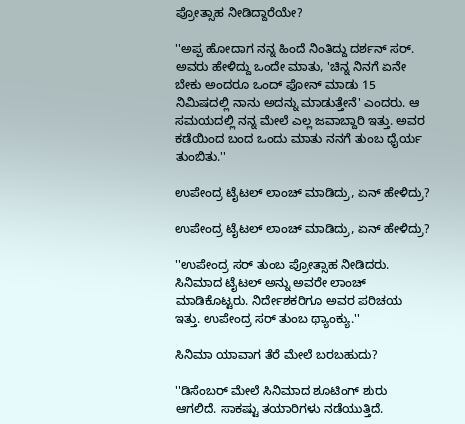ಪ್ರೋತ್ಸಾಹ ನೀಡಿದ್ದಾರೆಯೇ?

''ಅಪ್ಪ ಹೋದಾಗ ನನ್ನ ಹಿಂದೆ ನಿಂತಿದ್ದು ದರ್ಶನ್ ಸರ್. ಅವರು ಹೇಳಿದ್ದು ಒಂದೇ ಮಾತು, 'ಚಿನ್ನ ನಿನಗೆ ಏನೇ ಬೇಕು ಅಂದರೂ ಒಂದ್ ಫೋನ್ ಮಾಡು 15 ನಿಮಿಷದಲ್ಲಿ ನಾನು ಅದನ್ನು ಮಾಡುತ್ತೇನೆ' ಎಂದರು. ಆ ಸಮಯದಲ್ಲಿ ನನ್ನ ಮೇಲೆ ಎಲ್ಲ ಜವಾಬ್ದಾರಿ ಇತ್ತು. ಅವರ ಕಡೆಯಿಂದ ಬಂದ ಒಂದು ಮಾತು ನನಗೆ ತುಂಬ ಧೈರ್ಯ ತುಂಬಿತು.''

ಉಪೇಂದ್ರ ಟೈಟಲ್ ಲಾಂಚ್ ಮಾಡಿದ್ರು, ಏನ್ ಹೇಳಿದ್ರು?

ಉಪೇಂದ್ರ ಟೈಟಲ್ ಲಾಂಚ್ ಮಾಡಿದ್ರು, ಏನ್ ಹೇಳಿದ್ರು?

''ಉಪೇಂದ್ರ ಸರ್ ತುಂಬ ಪ್ರೋತ್ಸಾಹ ನೀಡಿದರು. ಸಿನಿಮಾದ ಟೈಟಲ್ ಅನ್ನು ಅವರೇ ಲಾಂಚ್ ಮಾಡಿಕೊಟ್ಟರು. ನಿರ್ದೇಶಕರಿಗೂ ಅವರ ಪರಿಚಯ ಇತ್ತು. ಉಪೇಂದ್ರ ಸರ್ ತುಂಬ ಥ್ಯಾಂಕ್ಯು.''

ಸಿನಿಮಾ ಯಾವಾಗ ತೆರೆ ಮೇಲೆ ಬರಬಹುದು?

''ಡಿಸೆಂಬರ್ ಮೇಲೆ ಸಿನಿಮಾದ ಶೂಟಿಂಗ್ ಶುರು ಆಗಲಿದೆ. ಸಾಕಷ್ಟು ತಯಾರಿಗಳು ನಡೆಯುತ್ತಿದೆ.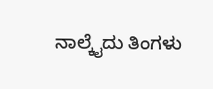ನಾಲ್ಕೈದು ತಿಂಗಳು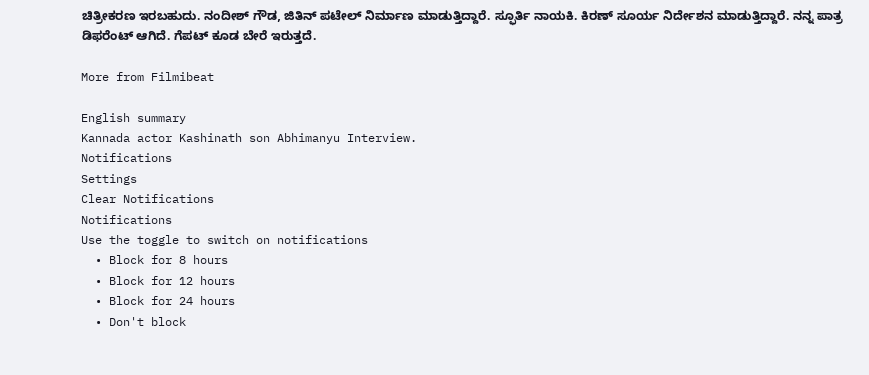ಚಿತ್ರೀಕರಣ ಇರಬಹುದು. ನಂದೀಶ್ ಗೌಡ, ಜಿತಿನ್ ಪಟೇಲ್ ನಿರ್ಮಾಣ ಮಾಡುತ್ತಿದ್ದಾರೆ. ಸ್ಫೂರ್ತಿ ನಾಯಕಿ. ಕಿರಣ್ ಸೂರ್ಯ ನಿರ್ದೇಶನ ಮಾಡುತ್ತಿದ್ದಾರೆ. ನನ್ನ ಪಾತ್ರ ಡಿಫರೆಂಟ್ ಆಗಿದೆ. ಗೆಪಟ್ ಕೂಡ ಬೇರೆ ಇರುತ್ತದೆ.

More from Filmibeat

English summary
Kannada actor Kashinath son Abhimanyu Interview.
Notifications
Settings
Clear Notifications
Notifications
Use the toggle to switch on notifications
  • Block for 8 hours
  • Block for 12 hours
  • Block for 24 hours
  • Don't block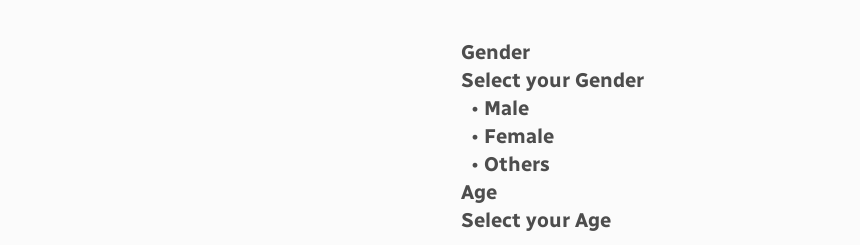Gender
Select your Gender
  • Male
  • Female
  • Others
Age
Select your Age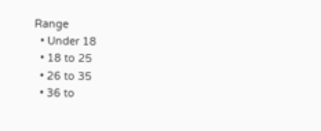Range
  • Under 18
  • 18 to 25
  • 26 to 35
  • 36 to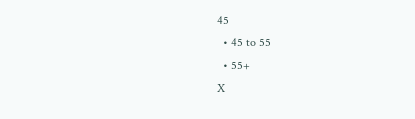45
  • 45 to 55
  • 55+
X